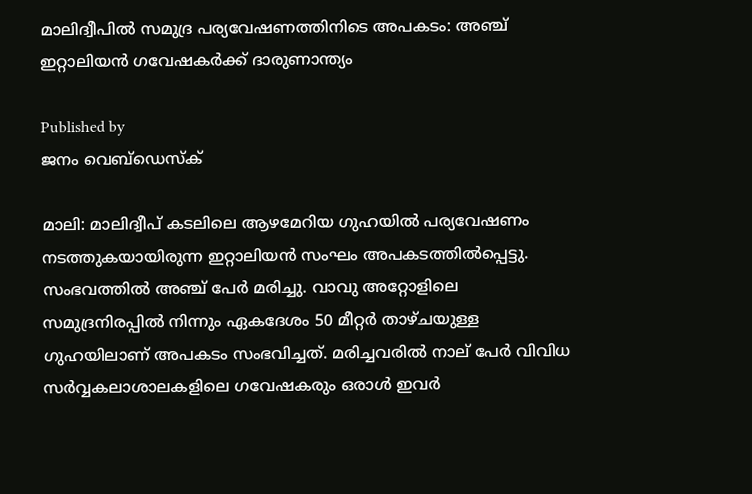മാലിദ്വീപില്‍ സമുദ്ര പര്യവേഷണത്തിനിടെ അപകടം: അഞ്ച് ഇറ്റാലിയന്‍ ഗവേഷകര്‍ക്ക് ദാരുണാന്ത്യം

Published by
ജനം വെബ്‌ഡെസ്ക്

മാലി: മാലിദ്വീപ് കടലിലെ ആഴമേറിയ ഗുഹയില്‍ പര്യവേഷണം നടത്തുകയായിരുന്ന ഇറ്റാലിയന്‍ സംഘം അപകടത്തില്‍പ്പെട്ടു. സംഭവത്തില്‍ അഞ്ച് പേര്‍ മരിച്ചു. വാവു അറ്റോളിലെ സമുദ്രനിരപ്പില്‍ നിന്നും ഏകദേശം 50 മീറ്റര്‍ താഴ്ചയുള്ള ഗുഹയിലാണ് അപകടം സംഭവിച്ചത്. മരിച്ചവരില്‍ നാല് പേര്‍ വിവിധ സര്‍വ്വകലാശാലകളിലെ ഗവേഷകരും ഒരാള്‍ ഇവര്‍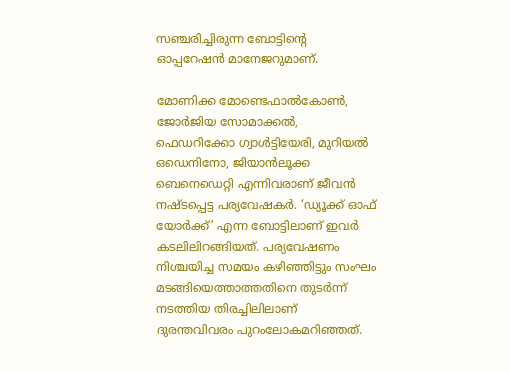സഞ്ചരിച്ചിരുന്ന ബോട്ടിന്റെ ഓപ്പറേഷന്‍ മാനേജറുമാണ്.

മോണിക്ക മോണ്ടെഫാല്‍കോണ്‍, ജോര്‍ജിയ സോമാക്കല്‍, ഫെഡറിക്കോ ഗ്വാള്‍ട്ടിയേരി, മുറിയല്‍ ഒഡെനിനോ, ജിയാന്‍ലൂക്ക ബെനെഡെറ്റി എന്നിവരാണ് ജീവന്‍ നഷ്ടപ്പെട്ട പര്യവേഷകര്‍. ‘ഡ്യൂക്ക് ഓഫ് യോര്‍ക്ക്’ എന്ന ബോട്ടിലാണ് ഇവര്‍ കടലിലിറങ്ങിയത്. പര്യവേഷണം നിശ്ചയിച്ച സമയം കഴിഞ്ഞിട്ടും സംഘം മടങ്ങിയെത്താത്തതിനെ തുടര്‍ന്ന് നടത്തിയ തിരച്ചിലിലാണ് ദുരന്തവിവരം പുറംലോകമറിഞ്ഞത്.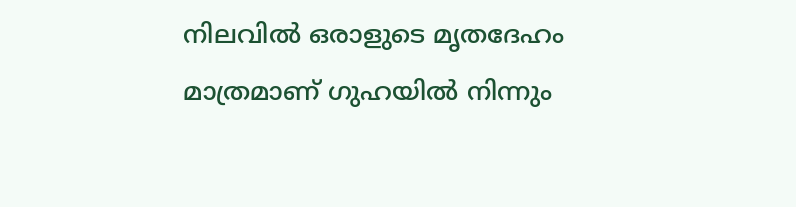നിലവില്‍ ഒരാളുടെ മൃതദേഹം മാത്രമാണ് ഗുഹയില്‍ നിന്നും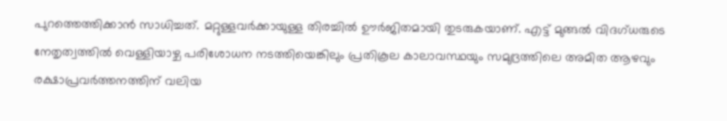പുറത്തെത്തിക്കാന്‍ സാധിച്ചത്. മറ്റുള്ളവര്‍ക്കായുള്ള തിരച്ചില്‍ ഊര്‍ജിതമായി തുടരുകയാണ്. എട്ട് മുങ്ങല്‍ വിദഗ്ധരുടെ നേതൃത്വത്തില്‍ വെള്ളിയാഴ്ച പരിശോധന നടത്തിയെങ്കിലും പ്രതികൂല കാലാവസ്ഥയും സമുദ്രത്തിലെ അമിത ആഴവും രക്ഷാപ്രവര്‍ത്തനത്തിന് വലിയ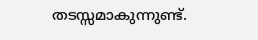തടസ്സമാകുന്നുണ്ട്.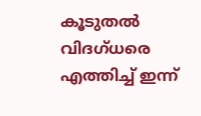കൂടുതല്‍ വിദഗ്ധരെ എത്തിച്ച് ഇന്ന്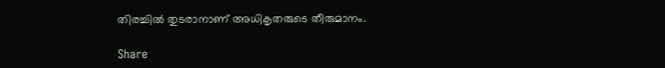തിരച്ചില്‍ തുടരാനാണ് അധികൃതരുടെ തീരുമാനം.

Share